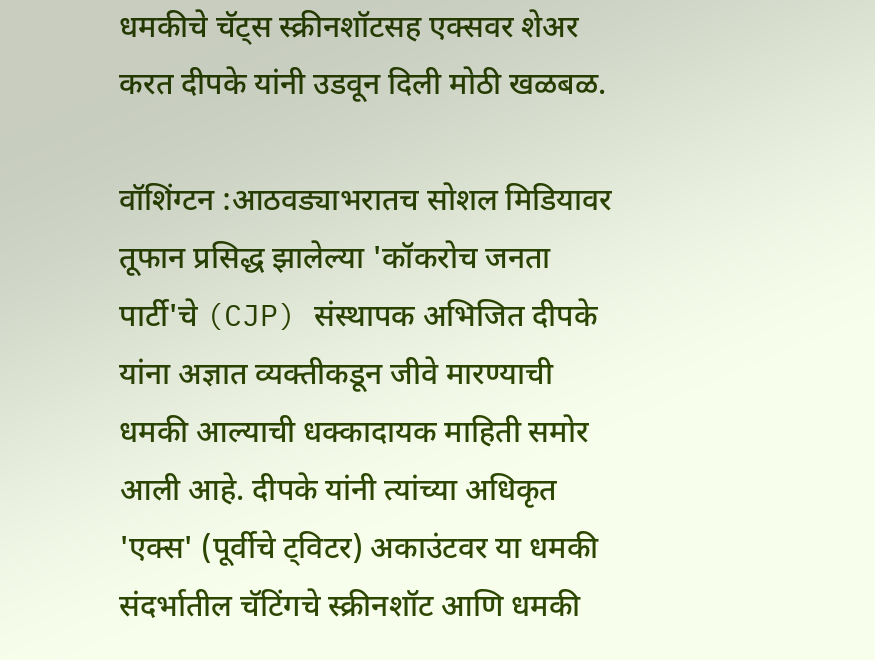धमकीचे चॅट्स स्क्रीनशॉटसह एक्सवर शेअर करत दीपके यांनी उडवून दिली मोठी खळबळ.

वॉशिंग्टन :आठवड्याभरातच सोशल मिडियावर तूफान प्रसिद्ध झालेल्या 'कॉकरोच जनता पार्टी'चे (CJP) संस्थापक अभिजित दीपके यांना अज्ञात व्यक्तीकडून जीवे मारण्याची धमकी आल्याची धक्कादायक माहिती समोर आली आहे. दीपके यांनी त्यांच्या अधिकृत 'एक्स' (पूर्वीचे ट्विटर) अकाउंटवर या धमकी संदर्भातील चॅटिंगचे स्क्रीनशॉट आणि धमकी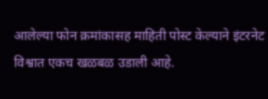आलेल्या फोन क्रमांकासह माहिती पोस्ट केल्याने इंटरनेट विश्वात एकच खळबळ उडाली आहे.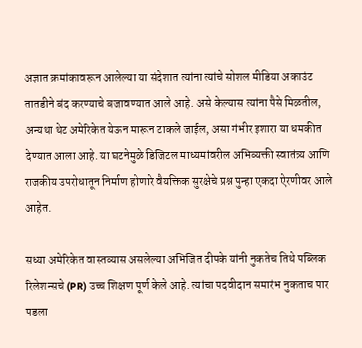अज्ञात क्रमांकावरून आलेल्या या संदेशात त्यांना त्यांचे सोशल मीडिया अकाउंट तातडीने बंद करण्याचे बजावण्यात आले आहे. असे केल्यास त्यांना पैसे मिळतील, अन्यथा थेट अमेरिकेत येऊन मारून टाकले जाईल, असा गंभीर इशारा या धमकीत देण्यात आला आहे. या घटनेमुळे डिजिटल माध्यमांवरील अभिव्यक्ती स्वातंत्र्य आणि राजकीय उपरोधातून निर्माण होणारे वैयक्तिक सुरक्षेचे प्रश्न पुन्हा एकदा ऐरणीवर आले आहेत.

सध्या अमेरिकेत वास्तव्यास असलेल्या अभिजित दीपके यांनी नुकतेच तिथे पब्लिक रिलेशन्सचे (PR) उच्च शिक्षण पूर्ण केले आहे. त्यांचा पदवीदान समारंभ नुकताच पार पडला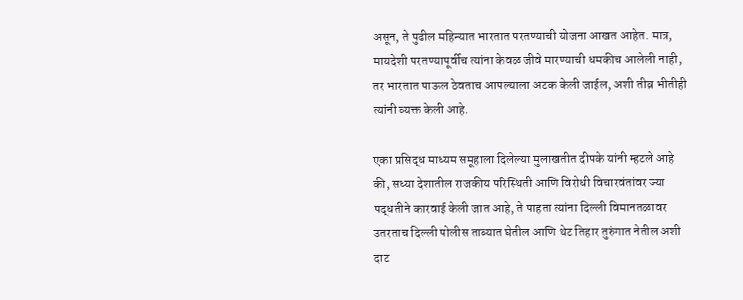असून, ते पुढील महिन्यात भारतात परतण्याची योजना आखत आहेत. मात्र, मायदेशी परतण्यापूर्वीच त्यांना केवळ जीवे मारण्याची धमकीच आलेली नाही, तर भारतात पाऊल ठेवताच आपल्याला अटक केली जाईल, अशी तीव्र भीतीही त्यांनी व्यक्त केली आहे.

एका प्रसिद्ध माध्यम समूहाला दिलेल्या मुलाखतीत दीपके यांनी म्हटले आहे की, सध्या देशातील राजकीय परिस्थिती आणि विरोधी विचारवंतांवर ज्या पद्धतीने कारवाई केली जात आहे, ते पाहता त्यांना दिल्ली विमानतळावर उतरताच दिल्ली पोलीस ताब्यात घेतील आणि थेट तिहार तुरुंगात नेतील अशी दाट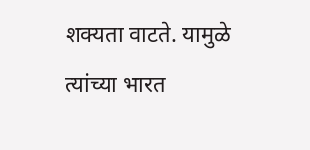शक्यता वाटते. यामुळे त्यांच्या भारत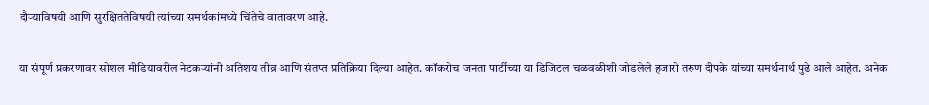दौऱ्याविषयी आणि सुरक्षिततेविषयी त्यांच्या समर्थकांमध्ये चिंतेचे वातावरण आहे.

या संपूर्ण प्रकरणावर सोशल मीडियावरील नेटकऱ्यांनी अतिशय तीव्र आणि संतप्त प्रतिक्रिया दिल्या आहेत. कॉकरोच जनता पार्टीच्या या डिजिटल चळवळीशी जोडलेले हजारो तरुण दीपके यांच्या समर्थनार्थ पुढे आले आहेत. अनेक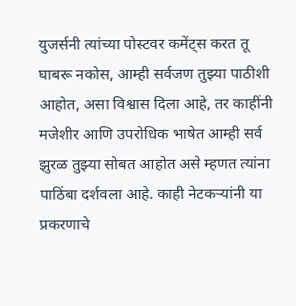युजर्सनी त्यांच्या पोस्टवर कमेंट्स करत तू घाबरू नकोस, आम्ही सर्वजण तुझ्या पाठीशी आहोत, असा विश्वास दिला आहे, तर काहींनी मजेशीर आणि उपरोधिक भाषेत आम्ही सर्व झुरळ तुझ्या सोबत आहोत असे म्हणत त्यांना पाठिंबा दर्शवला आहे. काही नेटकऱ्यांनी या प्रकरणाचे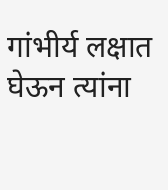गांभीर्य लक्षात घेऊन त्यांना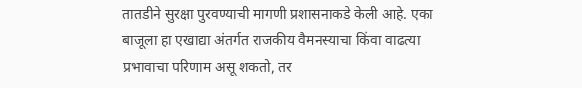तातडीने सुरक्षा पुरवण्याची मागणी प्रशासनाकडे केली आहे. एका बाजूला हा एखाद्या अंतर्गत राजकीय वैमनस्याचा किंवा वाढत्या प्रभावाचा परिणाम असू शकतो, तर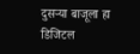दुसऱ्या बाजूला हा डिजिटल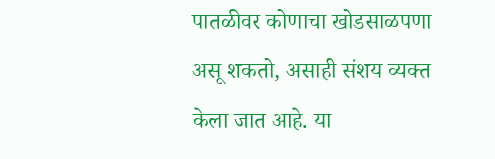पातळीवर कोणाचा खोडसाळपणा असू शकतो, असाही संशय व्यक्त केला जात आहे. या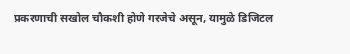प्रकरणाची सखोल चौकशी होणे गरजेचे असून, यामुळे डिजिटल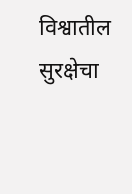विश्वातील सुरक्षेचा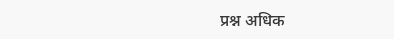प्रश्न अधिक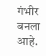गंभीर बनला आहे.